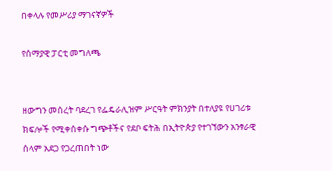በቀላሉ የመሥሪያ ማገናኛዎች

የሰማያዊ ፓርቲ መግለጫ


ዘውግን መሰረት ባደረገ የፌዴራሊዝም ሥርዓት ምክንያት በተለያዩ የሀገሪቱ ክፍሎች የሚቀሰቀሱ ግጭቶችና የደቦ ፍትሕ በኢትዮጵያ የተገኘውን አንፃራዊ ሰላም አደጋ የጋረጠበት ነው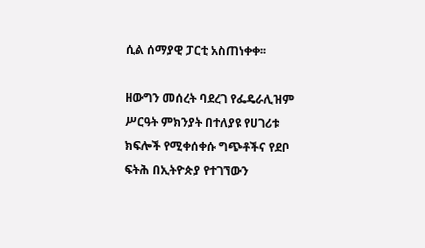ሲል ሰማያዊ ፓርቲ አስጠነቀቀ፡፡

ዘውግን መሰረት ባደረገ የፌዴራሊዝም ሥርዓት ምክንያት በተለያዩ የሀገሪቱ ክፍሎች የሚቀሰቀሱ ግጭቶችና የደቦ ፍትሕ በኢትዮጵያ የተገኘውን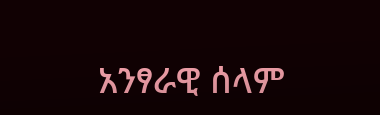አንፃራዊ ሰላም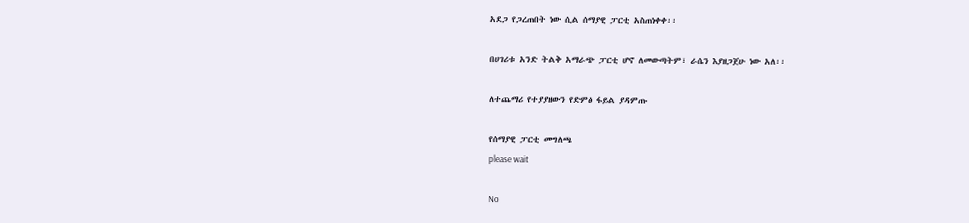አደጋ የጋረጠበት ነው ሲል ሰማያዊ ፓርቲ አስጠነቀቀ፡፡

በሀገሪቱ አንድ ትልቅ አማራጭ ፓርቲ ሆኖ ለመውጣትም፣ ራሴን እያዘጋጀሁ ነው አለ፡፡

ለተጨማሪ የተያያዘውን የድምፅ ፋይል ያዳምጡ

የሰማያዊ ፓርቲ መግለጫ
please wait

No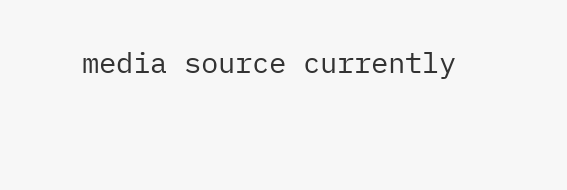media source currently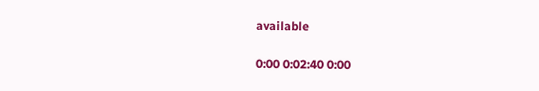available

0:00 0:02:40 0:00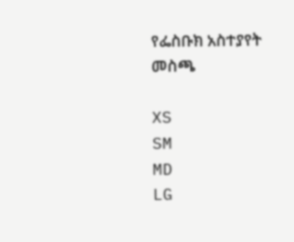የፌስቡክ አስተያየት መስጫ

XS
SM
MD
LG